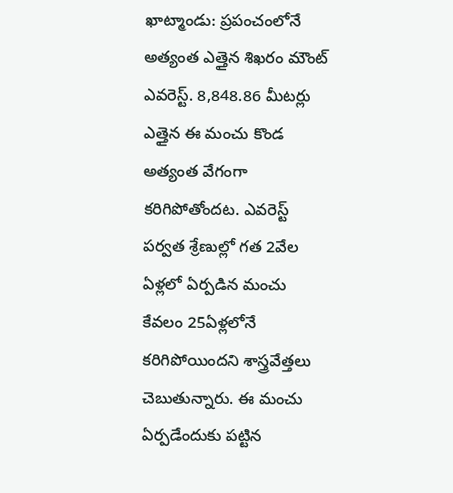ఖాట్మాండు: ప్రపంచంలోనే అత్యంత ఎత్తైన శిఖరం మౌంట్ ఎవరెస్ట్. 8,848.86 మీటర్లు ఎత్తైన ఈ మంచు కొండ అత్యంత వేగంగా కరిగిపోతోందట. ఎవరెస్ట్ పర్వత శ్రేణుల్లో గత 2వేల ఏళ్లలో ఏర్పడిన మంచు కేవలం 25ఏళ్లలోనే కరిగిపోయిందని శాస్త్రవేత్తలు చెబుతున్నారు. ఈ మంచు ఏర్పడేందుకు పట్టిన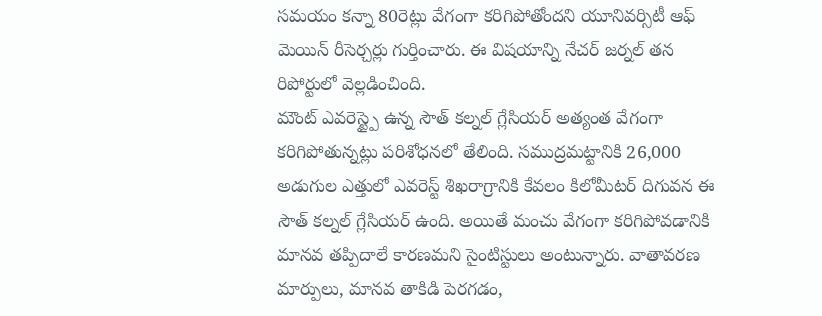సమయం కన్నా 80రెట్లు వేగంగా కరిగిపోతోందని యూనివర్సిటీ ఆఫ్ మెయిన్ రీసెర్చర్లు గుర్తించారు. ఈ విషయాన్ని నేచర్ జర్నల్ తన రిపోర్టులో వెల్లడించింది.
మౌంట్ ఎవరెస్ట్పై ఉన్న సౌత్ కల్నల్ గ్లేసియర్ అత్యంత వేగంగా కరిగిపోతున్నట్లు పరిశోధనలో తేలింది. సముద్రమట్టానికి 26,000 అడుగుల ఎత్తులో ఎవరెస్ట్ శిఖరాగ్రానికి కేవలం కిలోమీటర్ దిగువన ఈ సౌత్ కల్నల్ గ్లేసియర్ ఉంది. అయితే మంచు వేగంగా కరిగిపోవడానికి మానవ తప్పిదాలే కారణమని సైంటిస్టులు అంటున్నారు. వాతావరణ మార్పులు, మానవ తాకిడి పెరగడం,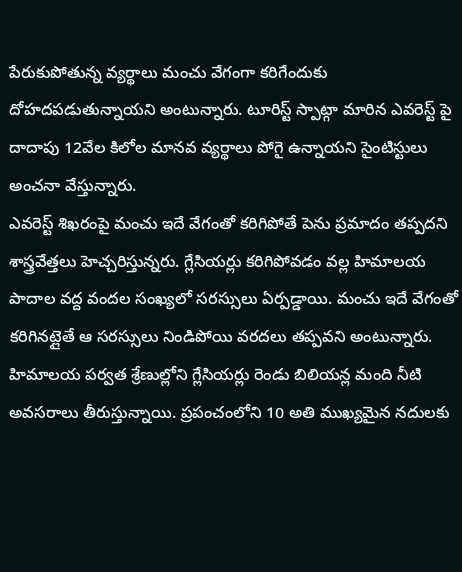పేరుకుపోతున్న వ్యర్థాలు మంచు వేగంగా కరిగేందుకు దోహదపడుతున్నాయని అంటున్నారు. టూరిస్ట్ స్పాట్గా మారిన ఎవరెస్ట్ పై దాదాపు 12వేల కిలోల మానవ వ్యర్థాలు పోగై ఉన్నాయని సైంటిస్టులు అంచనా వేస్తున్నారు.
ఎవరెస్ట్ శిఖరంపై మంచు ఇదే వేగంతో కరిగిపోతే పెను ప్రమాదం తప్పదని శాస్త్రవేత్తలు హెచ్చరిస్తున్నరు. గ్లేసియర్లు కరిగిపోవడం వల్ల హిమాలయ పాదాల వద్ద వందల సంఖ్యలో సరస్సులు ఏర్పడ్డాయి. మంచు ఇదే వేగంతో కరిగినట్లైతే ఆ సరస్సులు నిండిపోయి వరదలు తప్పవని అంటున్నారు. హిమాలయ పర్వత శ్రేణుల్లోని గ్లేసియర్లు రెండు బిలియన్ల మంది నీటి అవసరాలు తీరుస్తున్నాయి. ప్రపంచంలోని 10 అతి ముఖ్యమైన నదులకు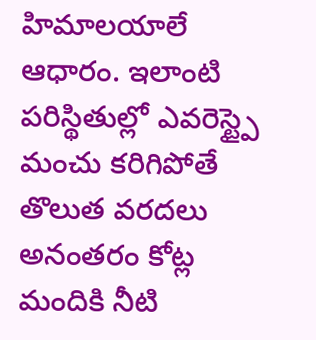హిమాలయాలే ఆధారం. ఇలాంటి పరిస్థితుల్లో ఎవరెస్ట్పై మంచు కరిగిపోతే తొలుత వరదలు అనంతరం కోట్ల మందికి నీటి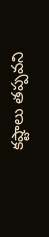కష్టాలు తప్పవని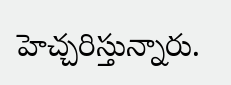హెచ్చరిస్తున్నారు.